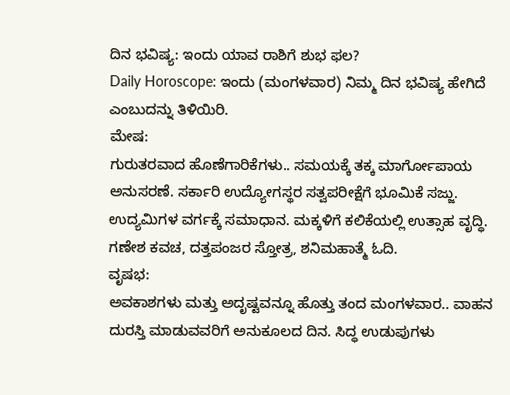ದಿನ ಭವಿಷ್ಯ: ಇಂದು ಯಾವ ರಾಶಿಗೆ ಶುಭ ಫಲ?
Daily Horoscope: ಇಂದು (ಮಂಗಳವಾರ) ನಿಮ್ಮ ದಿನ ಭವಿಷ್ಯ ಹೇಗಿದೆ ಎಂಬುದನ್ನು ತಿಳಿಯಿರಿ.
ಮೇಷ:
ಗುರುತರವಾದ ಹೊಣೆಗಾರಿಕೆಗಳು.. ಸಮಯಕ್ಕೆ ತಕ್ಕ ಮಾರ್ಗೋಪಾಯ ಅನುಸರಣೆ. ಸರ್ಕಾರಿ ಉದ್ಯೋಗಸ್ಥರ ಸತ್ವಪರೀಕ್ಷೆಗೆ ಭೂಮಿಕೆ ಸಜ್ಜು. ಉದ್ಯಮಿಗಳ ವರ್ಗಕ್ಕೆ ಸಮಾಧಾನ. ಮಕ್ಕಳಿಗೆ ಕಲಿಕೆಯಲ್ಲಿ ಉತ್ಸಾಹ ವೃದ್ಧಿ. ಗಣೇಶ ಕವಚ, ದತ್ತಪಂಜರ ಸ್ತೋತ್ರ, ಶನಿಮಹಾತ್ಮೆ ಓದಿ.
ವೃಷಭ:
ಅವಕಾಶಗಳು ಮತ್ತು ಅದೃಷ್ಟವನ್ನೂ ಹೊತ್ತು ತಂದ ಮಂಗಳವಾರ.. ವಾಹನ ದುರಸ್ತಿ ಮಾಡುವವರಿಗೆ ಅನುಕೂಲದ ದಿನ. ಸಿದ್ಧ ಉಡುಪುಗಳು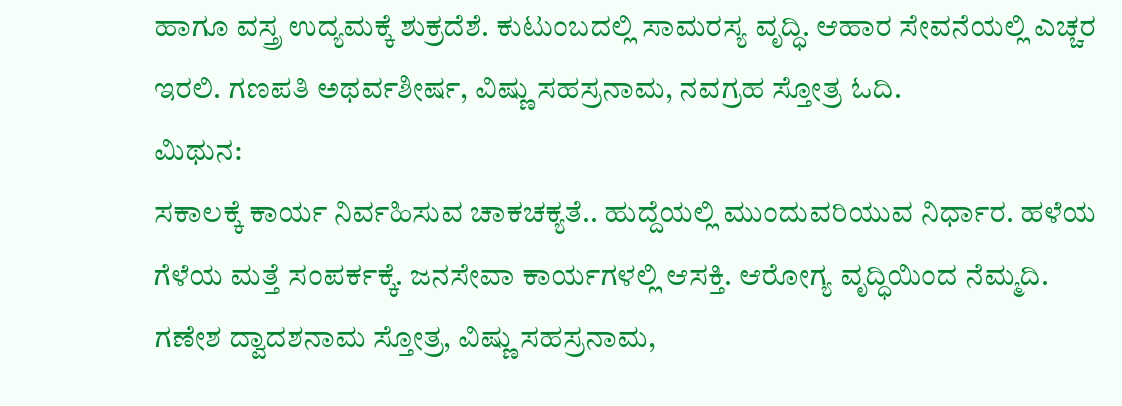ಹಾಗೂ ವಸ್ತ್ರ ಉದ್ಯಮಕ್ಕೆ ಶುಕ್ರದೆಶೆ. ಕುಟುಂಬದಲ್ಲಿ ಸಾಮರಸ್ಯ ವೃದ್ಧಿ. ಆಹಾರ ಸೇವನೆಯಲ್ಲಿ ಎಚ್ಚರ ಇರಲಿ. ಗಣಪತಿ ಅಥರ್ವಶೀರ್ಷ, ವಿಷ್ಣು ಸಹಸ್ರನಾಮ, ನವಗ್ರಹ ಸ್ತೋತ್ರ ಓದಿ.
ಮಿಥುನ:
ಸಕಾಲಕ್ಕೆ ಕಾರ್ಯ ನಿರ್ವಹಿಸುವ ಚಾಕಚಕ್ಯತೆ.. ಹುದ್ದೆಯಲ್ಲಿ ಮುಂದುವರಿಯುವ ನಿರ್ಧಾರ. ಹಳೆಯ ಗೆಳೆಯ ಮತ್ತೆ ಸಂಪರ್ಕಕ್ಕೆ. ಜನಸೇವಾ ಕಾರ್ಯಗಳಲ್ಲಿ ಆಸಕ್ತಿ. ಆರೋಗ್ಯ ವೃದ್ಧಿಯಿಂದ ನೆಮ್ಮದಿ. ಗಣೇಶ ದ್ವಾದಶನಾಮ ಸ್ತೋತ್ರ, ವಿಷ್ಣು ಸಹಸ್ರನಾಮ,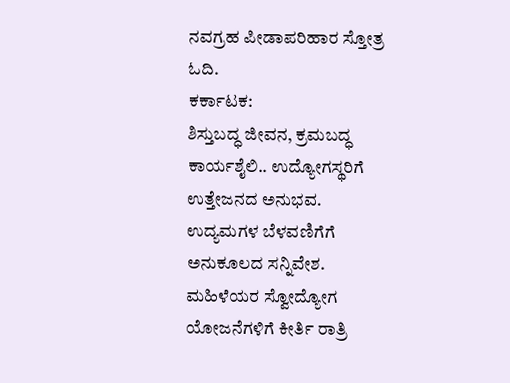ನವಗ್ರಹ ಪೀಡಾಪರಿಹಾರ ಸ್ತೋತ್ರ ಓದಿ.
ಕರ್ಕಾಟಕ:
ಶಿಸ್ತುಬದ್ಧ ಜೀವನ, ಕ್ರಮಬದ್ಧ ಕಾರ್ಯಶೈಲಿ.. ಉದ್ಯೋಗಸ್ಥರಿಗೆ ಉತ್ತೇಜನದ ಅನುಭವ. ಉದ್ಯಮಗಳ ಬೆಳವಣಿಗೆಗೆ ಅನುಕೂಲದ ಸನ್ನಿವೇಶ. ಮಹಿಳೆಯರ ಸ್ವೋದ್ಯೋಗ ಯೋಜನೆಗಳಿಗೆ ಕೀರ್ತಿ ರಾತ್ರಿ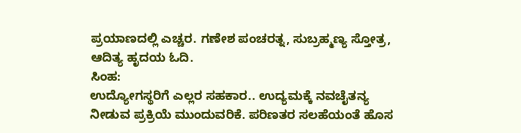ಪ್ರಯಾಣದಲ್ಲಿ ಎಚ್ಚರ. ಗಣೇಶ ಪಂಚರತ್ನ, ಸುಬ್ರಹ್ಮಣ್ಯ ಸ್ತೋತ್ರ, ಆದಿತ್ಯ ಹೃದಯ ಓದಿ.
ಸಿಂಹ:
ಉದ್ಯೋಗಸ್ಥರಿಗೆ ಎಲ್ಲರ ಸಹಕಾರ.. ಉದ್ಯಮಕ್ಕೆ ನವಚೈತನ್ಯ ನೀಡುವ ಪ್ರಕ್ರಿಯೆ ಮುಂದುವರಿಕೆ. ಪರಿಣತರ ಸಲಹೆಯಂತೆ ಹೊಸ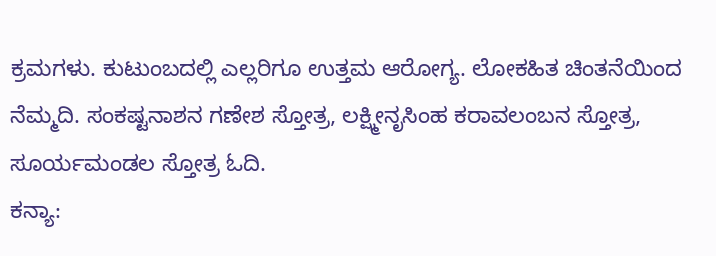ಕ್ರಮಗಳು. ಕುಟುಂಬದಲ್ಲಿ ಎಲ್ಲರಿಗೂ ಉತ್ತಮ ಆರೋಗ್ಯ. ಲೋಕಹಿತ ಚಿಂತನೆಯಿಂದ ನೆಮ್ಮದಿ. ಸಂಕಷ್ಟನಾಶನ ಗಣೇಶ ಸ್ತೋತ್ರ, ಲಕ್ಷ್ಮೀನೃಸಿಂಹ ಕರಾವಲಂಬನ ಸ್ತೋತ್ರ, ಸೂರ್ಯಮಂಡಲ ಸ್ತೋತ್ರ ಓದಿ.
ಕನ್ಯಾ: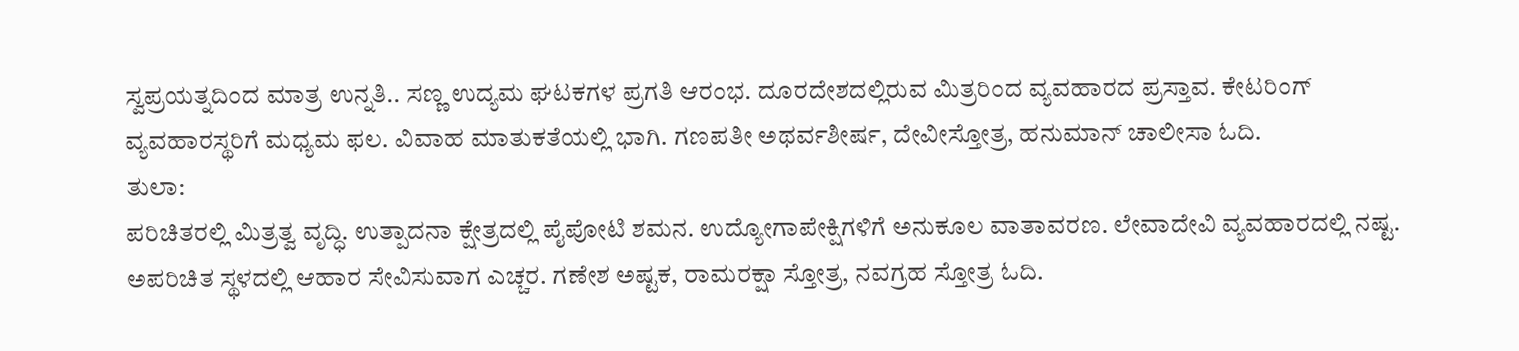ಸ್ವಪ್ರಯತ್ನದಿಂದ ಮಾತ್ರ ಉನ್ನತಿ.. ಸಣ್ಣ ಉದ್ಯಮ ಘಟಕಗಳ ಪ್ರಗತಿ ಆರಂಭ. ದೂರದೇಶದಲ್ಲಿರುವ ಮಿತ್ರರಿಂದ ವ್ಯವಹಾರದ ಪ್ರಸ್ತಾವ. ಕೇಟರಿಂಗ್ ವ್ಯವಹಾರಸ್ಥರಿಗೆ ಮಧ್ಯಮ ಫಲ. ವಿವಾಹ ಮಾತುಕತೆಯಲ್ಲಿ ಭಾಗಿ. ಗಣಪತೀ ಅಥರ್ವಶೀರ್ಷ, ದೇವೀಸ್ತೋತ್ರ, ಹನುಮಾನ್ ಚಾಲೀಸಾ ಓದಿ.
ತುಲಾ:
ಪರಿಚಿತರಲ್ಲಿ ಮಿತ್ರತ್ವ ವೃದ್ಧಿ. ಉತ್ಪಾದನಾ ಕ್ಷೇತ್ರದಲ್ಲಿ ಪೈಪೋಟಿ ಶಮನ. ಉದ್ಯೋಗಾಪೇಕ್ಷಿಗಳಿಗೆ ಅನುಕೂಲ ವಾತಾವರಣ. ಲೇವಾದೇವಿ ವ್ಯವಹಾರದಲ್ಲಿ ನಷ್ಟ. ಅಪರಿಚಿತ ಸ್ಥಳದಲ್ಲಿ ಆಹಾರ ಸೇವಿಸುವಾಗ ಎಚ್ಚರ. ಗಣೇಶ ಅಷ್ಟಕ, ರಾಮರಕ್ಷಾ ಸ್ತೋತ್ರ, ನವಗ್ರಹ ಸ್ತೋತ್ರ ಓದಿ.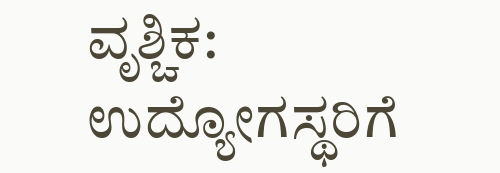ವೃಶ್ಚಿಕ:
ಉದ್ಯೋಗಸ್ಥರಿಗೆ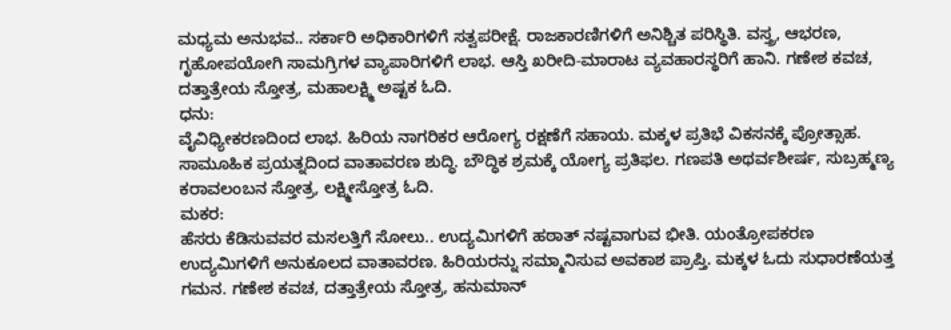ಮಧ್ಯಮ ಅನುಭವ.. ಸರ್ಕಾರಿ ಅಧಿಕಾರಿಗಳಿಗೆ ಸತ್ವಪರೀಕ್ಷೆ. ರಾಜಕಾರಣಿಗಳಿಗೆ ಅನಿಶ್ಚಿತ ಪರಿಸ್ಥಿತಿ. ವಸ್ತ್ರ, ಆಭರಣ, ಗೃಹೋಪಯೋಗಿ ಸಾಮಗ್ರಿಗಳ ವ್ಯಾಪಾರಿಗಳಿಗೆ ಲಾಭ. ಆಸ್ತಿ ಖರೀದಿ-ಮಾರಾಟ ವ್ಯವಹಾರಸ್ಥರಿಗೆ ಹಾನಿ. ಗಣೇಶ ಕವಚ, ದತ್ತಾತ್ರೇಯ ಸ್ತೋತ್ರ, ಮಹಾಲಕ್ಷ್ಮಿ ಅಷ್ಟಕ ಓದಿ.
ಧನು:
ವೈವಿಧ್ಯೀಕರಣದಿಂದ ಲಾಭ. ಹಿರಿಯ ನಾಗರಿಕರ ಆರೋಗ್ಯ ರಕ್ಷಣೆಗೆ ಸಹಾಯ. ಮಕ್ಕಳ ಪ್ರತಿಭೆ ವಿಕಸನಕ್ಕೆ ಪ್ರೋತ್ಸಾಹ. ಸಾಮೂಹಿಕ ಪ್ರಯತ್ನದಿಂದ ವಾತಾವರಣ ಶುದ್ಧಿ. ಬೌದ್ಧಿಕ ಶ್ರಮಕ್ಕೆ ಯೋಗ್ಯ ಪ್ರತಿಫಲ. ಗಣಪತಿ ಅಥರ್ವಶೀರ್ಷ, ಸುಬ್ರಹ್ಮಣ್ಯ ಕರಾವಲಂಬನ ಸ್ತೋತ್ರ, ಲಕ್ಷ್ಮೀಸ್ತೋತ್ರ ಓದಿ.
ಮಕರ:
ಹೆಸರು ಕೆಡಿಸುವವರ ಮಸಲತ್ತಿಗೆ ಸೋಲು.. ಉದ್ಯಮಿಗಳಿಗೆ ಹಠಾತ್ ನಷ್ಟವಾಗುವ ಭೀತಿ. ಯಂತ್ರೋಪಕರಣ ಉದ್ಯಮಿಗಳಿಗೆ ಅನುಕೂಲದ ವಾತಾವರಣ. ಹಿರಿಯರನ್ನು ಸಮ್ಮಾನಿಸುವ ಅವಕಾಶ ಪ್ರಾಪ್ತಿ. ಮಕ್ಕಳ ಓದು ಸುಧಾರಣೆಯತ್ತ ಗಮನ. ಗಣೇಶ ಕವಚ, ದತ್ತಾತ್ರೇಯ ಸ್ತೋತ್ರ, ಹನುಮಾನ್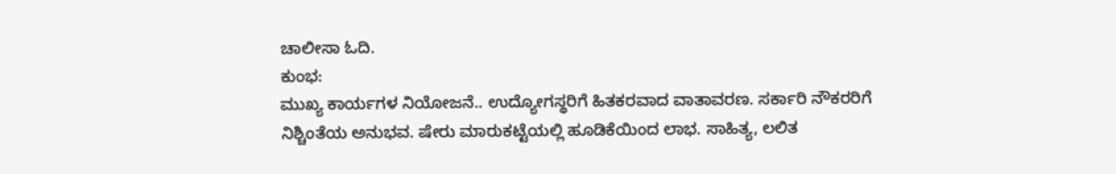ಚಾಲೀಸಾ ಓದಿ.
ಕುಂಭ:
ಮುಖ್ಯ ಕಾರ್ಯಗಳ ನಿಯೋಜನೆ.. ಉದ್ಯೋಗಸ್ಥರಿಗೆ ಹಿತಕರವಾದ ವಾತಾವರಣ. ಸರ್ಕಾರಿ ನೌಕರರಿಗೆ ನಿಶ್ಚಿಂತೆಯ ಅನುಭವ. ಷೇರು ಮಾರುಕಟ್ಟೆಯಲ್ಲಿ ಹೂಡಿಕೆಯಿಂದ ಲಾಭ. ಸಾಹಿತ್ಯ, ಲಲಿತ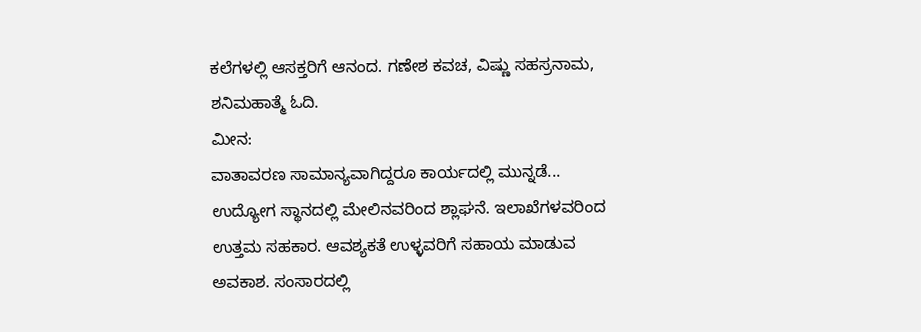ಕಲೆಗಳಲ್ಲಿ ಆಸಕ್ತರಿಗೆ ಆನಂದ. ಗಣೇಶ ಕವಚ, ವಿಷ್ಣು ಸಹಸ್ರನಾಮ, ಶನಿಮಹಾತ್ಮೆ ಓದಿ.
ಮೀನ:
ವಾತಾವರಣ ಸಾಮಾನ್ಯವಾಗಿದ್ದರೂ ಕಾರ್ಯದಲ್ಲಿ ಮುನ್ನಡೆ... ಉದ್ಯೋಗ ಸ್ಥಾನದಲ್ಲಿ ಮೇಲಿನವರಿಂದ ಶ್ಲಾಘನೆ. ಇಲಾಖೆಗಳವರಿಂದ ಉತ್ತಮ ಸಹಕಾರ. ಆವಶ್ಯಕತೆ ಉಳ್ಳವರಿಗೆ ಸಹಾಯ ಮಾಡುವ ಅವಕಾಶ. ಸಂಸಾರದಲ್ಲಿ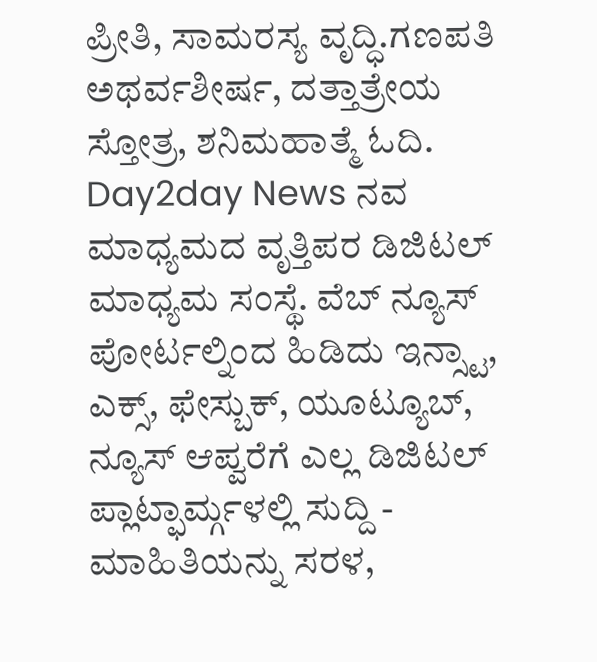ಪ್ರೀತಿ, ಸಾಮರಸ್ಯ ವೃದ್ಧಿ.ಗಣಪತಿ ಅಥರ್ವಶೀರ್ಷ, ದತ್ತಾತ್ರೇಯ ಸ್ತೋತ್ರ, ಶನಿಮಹಾತ್ಮೆ ಓದಿ.
Day2day News ನವ ಮಾಧ್ಯಮದ ವೃತ್ತಿಪರ ಡಿಜಿಟಲ್ ಮಾಧ್ಯಮ ಸಂಸ್ಥೆ. ವೆಬ್ ನ್ಯೂಸ್ ಪೋರ್ಟಲ್ನಿಂದ ಹಿಡಿದು ಇನ್ಸ್ಟಾ, ಎಕ್ಸ್, ಫೇಸ್ಬುಕ್, ಯೂಟ್ಯೂಬ್, ನ್ಯೂಸ್ ಆಪ್ವರೆಗೆ ಎಲ್ಲ ಡಿಜಿಟಲ್ ಪ್ಲಾಟ್ಫಾರ್ಮ್ಗಳಲ್ಲಿ ಸುದ್ದಿ - ಮಾಹಿತಿಯನ್ನು ಸರಳ,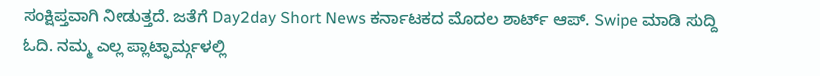ಸಂಕ್ಷಿಪ್ತವಾಗಿ ನೀಡುತ್ತದೆ. ಜತೆಗೆ Day2day Short News ಕರ್ನಾಟಕದ ಮೊದಲ ಶಾರ್ಟ್ ಆಪ್. Swipe ಮಾಡಿ ಸುದ್ದಿ ಓದಿ. ನಮ್ಮ ಎಲ್ಲ ಪ್ಲಾಟ್ಫಾರ್ಮ್ಗಳಲ್ಲಿ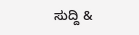ಸುದ್ದಿ &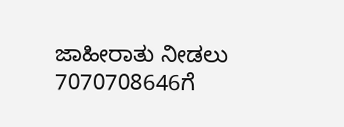ಜಾಹೀರಾತು ನೀಡಲು 7070708646ಗೆ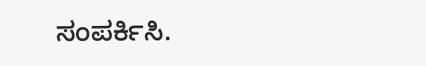ಸಂಪರ್ಕಿಸಿ.